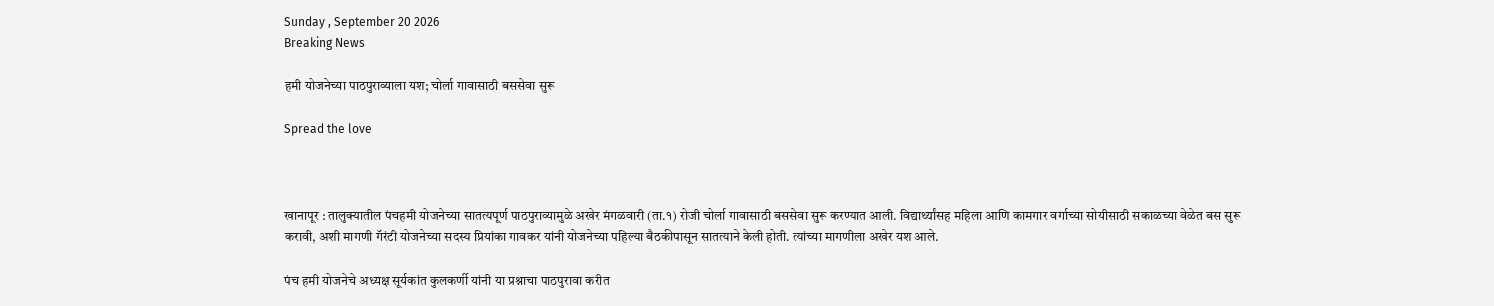Sunday , September 20 2026
Breaking News

हमी योजनेच्या पाठपुराव्याला यश; चोर्ला गावासाठी बससेवा सुरू

Spread the love



खानापूर : तालुक्यातील पंचहमी योजनेच्या सातत्यपूर्ण पाठपुराव्यामुळे अखेर मंगळवारी (ता.१) रोजी चोर्ला गावासाठी बससेवा सुरू करण्यात आली. विद्यार्थ्यांसह महिला आणि कामगार वर्गाच्या सोयीसाठी सकाळच्या वेळेत बस सुरू करावी, अशी मागणी गॅरंटी योजनेच्या सदस्य प्रियांका गावकर यांनी योजनेच्या पहिल्या बैठकीपासून सातत्याने केली होती. त्यांच्या मागणीला अखेर यश आले.

पंच हमी योजनेचे अध्यक्ष सूर्यकांत कुलकर्णी यांनी या प्रश्नाचा पाठपुरावा करीत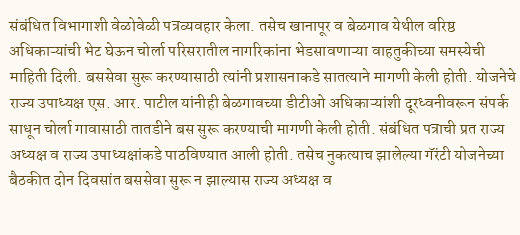संबंधित विभागाशी वेळोवेळी पत्रव्यवहार केला. तसेच खानापूर व बेळगाव येथील वरिष्ठ अधिकाऱ्यांची भेट घेऊन चोर्ला परिसरातील नागरिकांना भेडसावणाऱ्या वाहतुकीच्या समस्येची माहिती दिली. बससेवा सुरू करण्यासाठी त्यांनी प्रशासनाकडे सातत्याने मागणी केली होती. योजनेचे राज्य उपाध्यक्ष एस. आर. पाटील यांनीही बेळगावच्या डीटीओ अधिकाऱ्यांशी दूरध्वनीवरून संपर्क साधून चोर्ला गावासाठी तातडीने बस सुरू करण्याची मागणी केली होती. संबंधित पत्राची प्रत राज्य अध्यक्ष व राज्य उपाध्यक्षांकडे पाठविण्यात आली होती. तसेच नुकत्याच झालेल्या गॅरंटी योजनेच्या बैठकीत दोन दिवसांत बससेवा सुरू न झाल्यास राज्य अध्यक्ष व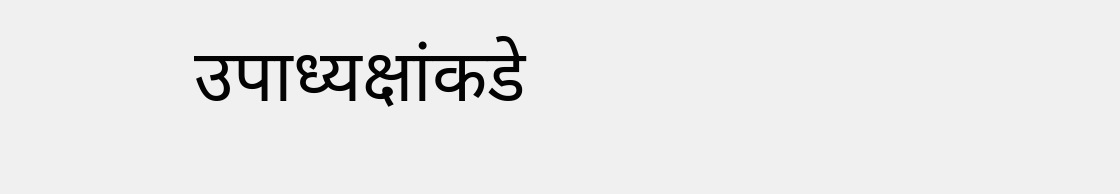उपाध्यक्षांकडे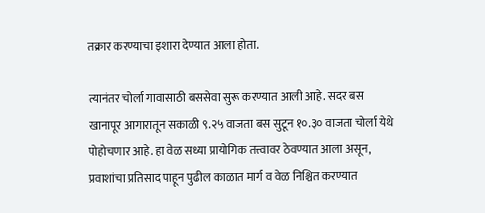तक्रार करण्याचा इशारा देण्यात आला होता.

त्यानंतर चोर्ला गावासाठी बससेवा सुरू करण्यात आली आहे. सदर बस खानापूर आगारातून सकाळी ९.२५ वाजता बस सुटून १०.३० वाजता चोर्ला येथे पोहोचणार आहे. हा वेळ सध्या प्रायोगिक तत्त्वावर ठेवण्यात आला असून, प्रवाशांचा प्रतिसाद पाहून पुढील काळात मार्ग व वेळ निश्चित करण्यात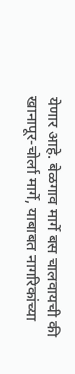येणार आहे. बेळगाव मार्गे बस चालवायची की खानापूर-चोर्ला मार्गे, याबाबत नागरिकांच्या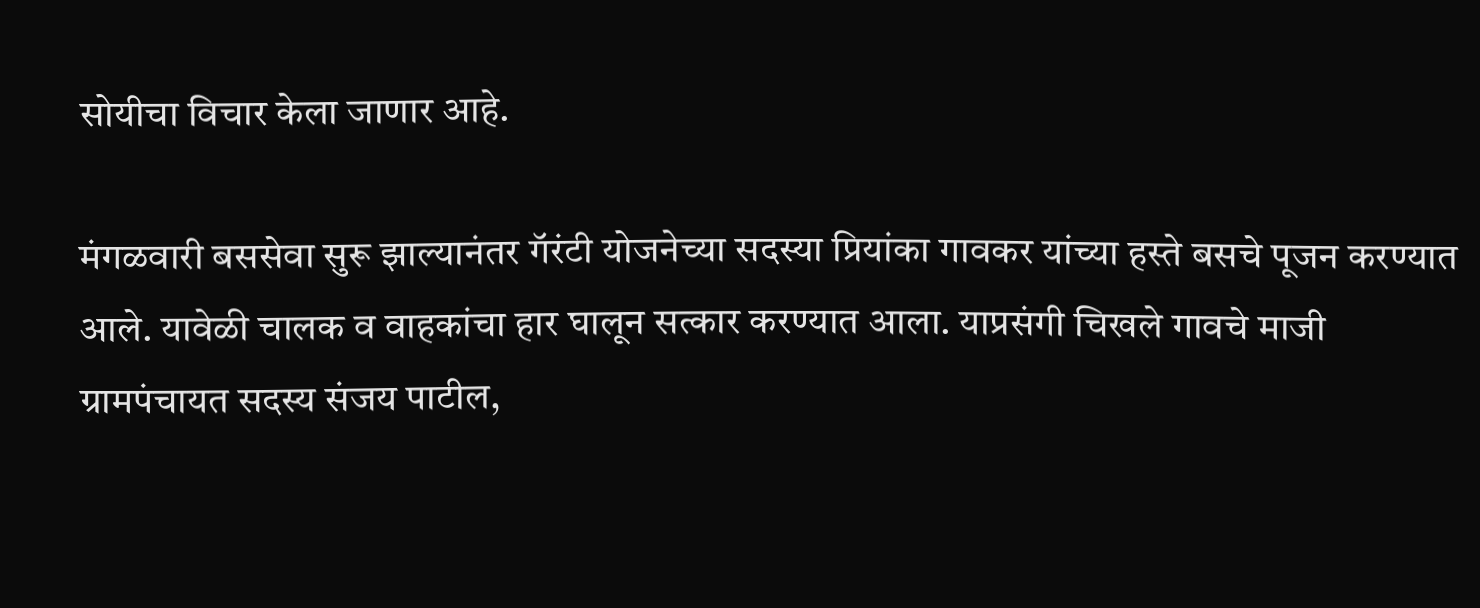सोयीचा विचार केला जाणार आहे.

मंगळवारी बससेवा सुरू झाल्यानंतर गॅरंटी योजनेच्या सदस्या प्रियांका गावकर यांच्या हस्ते बसचे पूजन करण्यात आले. यावेळी चालक व वाहकांचा हार घालून सत्कार करण्यात आला. याप्रसंगी चिखले गावचे माजी ग्रामपंचायत सदस्य संजय पाटील,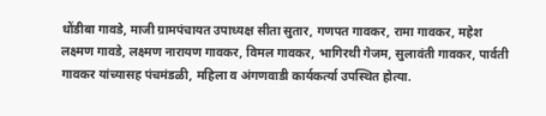धोंडीबा गावडे, माजी ग्रामपंचायत उपाध्यक्ष सीता सुतार, गणपत गावकर, रामा गावकर, महेश लक्ष्मण गावडे, लक्ष्मण नारायण गावकर, विमल गावकर, भागिरथी गेजम, सुलावंती गावकर, पार्वती गावकर यांच्यासह पंचमंडळी, महिला व अंगणवाडी कार्यकर्त्या उपस्थित होत्या.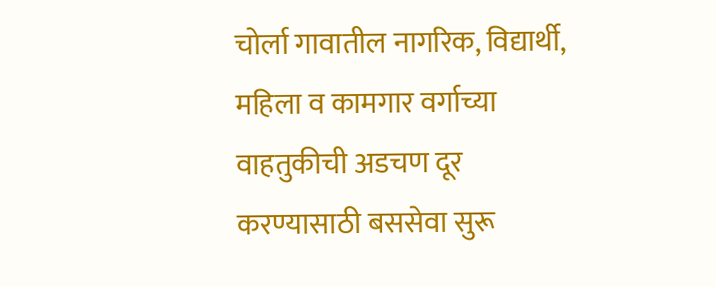चोर्ला गावातील नागरिक, विद्यार्थी, महिला व कामगार वर्गाच्या वाहतुकीची अडचण दूर करण्यासाठी बससेवा सुरू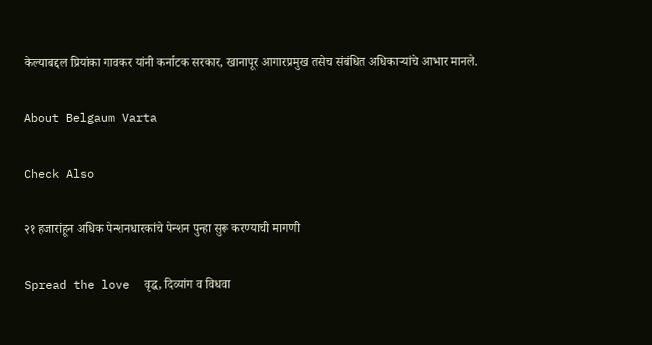केल्याबद्दल प्रियांका गावकर यांनी कर्नाटक सरकार, खानापूर आगारप्रमुख तसेच संबंधित अधिकाऱ्यांचे आभार मानले.

About Belgaum Varta

Check Also

२१ हजारांहून अधिक पेन्शनधारकांचे पेन्शन पुन्हा सुरू करण्याची मागणी

Spread the love  वृद्ध, दिव्यांग व विधवा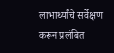लाभार्थ्यांचे सर्वेक्षण करून प्रलंबित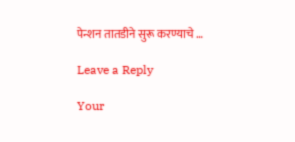पेन्शन तातडीने सुरू करण्याचे …

Leave a Reply

Your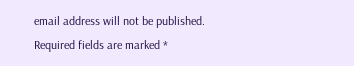email address will not be published. Required fields are marked *